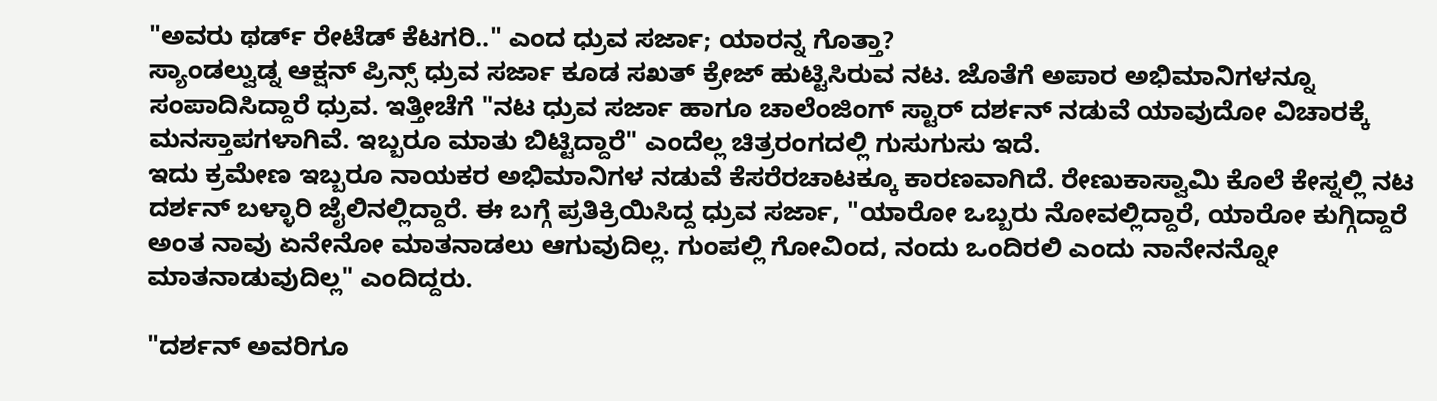"ಅವರು ಥರ್ಡ್ ರೇಟೆಡ್ ಕೆಟಗರಿ.." ಎಂದ ಧ್ರುವ ಸರ್ಜಾ; ಯಾರನ್ನ ಗೊತ್ತಾ?
ಸ್ಯಾಂಡಲ್ವುಡ್ನ ಆಕ್ಷನ್ ಪ್ರಿನ್ಸ್ ಧ್ರುವ ಸರ್ಜಾ ಕೂಡ ಸಖತ್ ಕ್ರೇಜ್ ಹುಟ್ಟಿಸಿರುವ ನಟ. ಜೊತೆಗೆ ಅಪಾರ ಅಭಿಮಾನಿಗಳನ್ನೂ ಸಂಪಾದಿಸಿದ್ದಾರೆ ಧ್ರುವ. ಇತ್ತೀಚೆಗೆ "ನಟ ಧ್ರುವ ಸರ್ಜಾ ಹಾಗೂ ಚಾಲೆಂಜಿಂಗ್ ಸ್ಟಾರ್ ದರ್ಶನ್ ನಡುವೆ ಯಾವುದೋ ವಿಚಾರಕ್ಕೆ ಮನಸ್ತಾಪಗಳಾಗಿವೆ. ಇಬ್ಬರೂ ಮಾತು ಬಿಟ್ಟಿದ್ದಾರೆ" ಎಂದೆಲ್ಲ ಚಿತ್ರರಂಗದಲ್ಲಿ ಗುಸುಗುಸು ಇದೆ.
ಇದು ಕ್ರಮೇಣ ಇಬ್ಬರೂ ನಾಯಕರ ಅಭಿಮಾನಿಗಳ ನಡುವೆ ಕೆಸರೆರಚಾಟಕ್ಕೂ ಕಾರಣವಾಗಿದೆ. ರೇಣುಕಾಸ್ವಾಮಿ ಕೊಲೆ ಕೇಸ್ನಲ್ಲಿ ನಟ ದರ್ಶನ್ ಬಳ್ಳಾರಿ ಜೈಲಿನಲ್ಲಿದ್ದಾರೆ. ಈ ಬಗ್ಗೆ ಪ್ರತಿಕ್ರಿಯಿಸಿದ್ದ ಧ್ರುವ ಸರ್ಜಾ, "ಯಾರೋ ಒಬ್ಬರು ನೋವಲ್ಲಿದ್ದಾರೆ, ಯಾರೋ ಕುಗ್ಗಿದ್ದಾರೆ ಅಂತ ನಾವು ಏನೇನೋ ಮಾತನಾಡಲು ಆಗುವುದಿಲ್ಲ. ಗುಂಪಲ್ಲಿ ಗೋವಿಂದ, ನಂದು ಒಂದಿರಲಿ ಎಂದು ನಾನೇನನ್ನೋ ಮಾತನಾಡುವುದಿಲ್ಲ" ಎಂದಿದ್ದರು.

"ದರ್ಶನ್ ಅವರಿಗೂ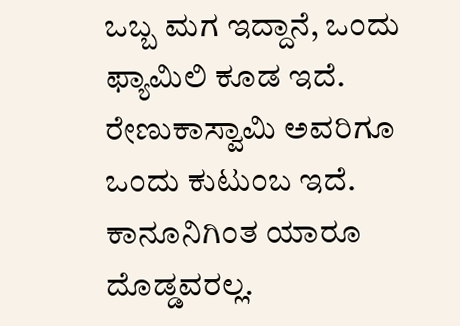ಒಬ್ಬ ಮಗ ಇದ್ದಾನೆ, ಒಂದು ಫ್ಯಾಮಿಲಿ ಕೂಡ ಇದೆ. ರೇಣುಕಾಸ್ವಾಮಿ ಅವರಿಗೂ ಒಂದು ಕುಟುಂಬ ಇದೆ. ಕಾನೂನಿಗಿಂತ ಯಾರೂ ದೊಡ್ಡವರಲ್ಲ.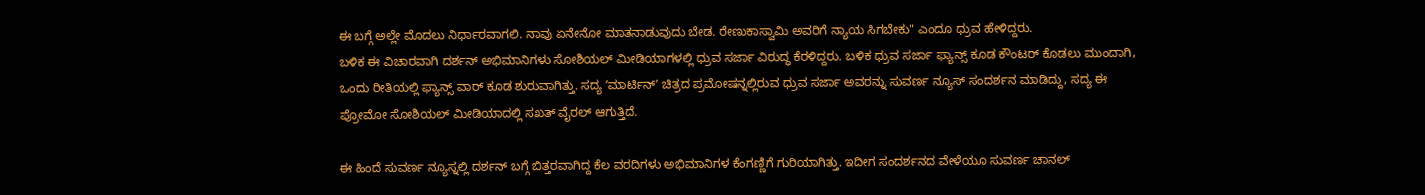ಈ ಬಗ್ಗೆ ಅಲ್ಲೇ ಮೊದಲು ನಿರ್ಧಾರವಾಗಲಿ. ನಾವು ಏನೇನೋ ಮಾತನಾಡುವುದು ಬೇಡ. ರೇಣುಕಾಸ್ವಾಮಿ ಅವರಿಗೆ ನ್ಯಾಯ ಸಿಗಬೇಕು" ಎಂದೂ ಧ್ರುವ ಹೇಳಿದ್ದರು.
ಬಳಿಕ ಈ ವಿಚಾರವಾಗಿ ದರ್ಶನ್ ಅಭಿಮಾನಿಗಳು ಸೋಶಿಯಲ್ ಮೀಡಿಯಾಗಳಲ್ಲಿ ಧ್ರುವ ಸರ್ಜಾ ವಿರುದ್ಧ ಕೆರಳಿದ್ದರು. ಬಳಿಕ ಧ್ರುವ ಸರ್ಜಾ ಫ್ಯಾನ್ಸ್ ಕೂಡ ಕೌಂಟರ್ ಕೊಡಲು ಮುಂದಾಗಿ, ಒಂದು ರೀತಿಯಲ್ಲಿ ಫ್ಯಾನ್ಸ್ ವಾರ್ ಕೂಡ ಶುರುವಾಗಿತ್ತು. ಸದ್ಯ ʼಮಾರ್ಟಿನ್ʼ ಚಿತ್ರದ ಪ್ರಮೋಷನ್ನಲ್ಲಿರುವ ಧ್ರುವ ಸರ್ಜಾ ಅವರನ್ನು ಸುವರ್ಣ ನ್ಯೂಸ್ ಸಂದರ್ಶನ ಮಾಡಿದ್ದು, ಸದ್ಯ ಈ ಪ್ರೋಮೋ ಸೋಶಿಯಲ್ ಮೀಡಿಯಾದಲ್ಲಿ ಸಖತ್ ವೈರಲ್ ಆಗುತ್ತಿದೆ.

ಈ ಹಿಂದೆ ಸುವರ್ಣ ನ್ಯೂಸ್ನಲ್ಲಿ ದರ್ಶನ್ ಬಗ್ಗೆ ಬಿತ್ತರವಾಗಿದ್ದ ಕೆಲ ವರದಿಗಳು ಅಭಿಮಾನಿಗಳ ಕೆಂಗಣ್ಣಿಗೆ ಗುರಿಯಾಗಿತ್ತು. ಇದೀಗ ಸಂದರ್ಶನದ ವೇಳೆಯೂ ಸುವರ್ಣ ಚಾನಲ್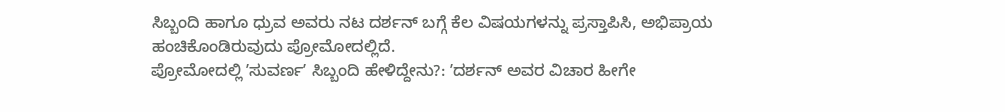ಸಿಬ್ಬಂದಿ ಹಾಗೂ ಧ್ರುವ ಅವರು ನಟ ದರ್ಶನ್ ಬಗ್ಗೆ ಕೆಲ ವಿಷಯಗಳನ್ನು ಪ್ರಸ್ತಾಪಿಸಿ, ಅಭಿಪ್ರಾಯ ಹಂಚಿಕೊಂಡಿರುವುದು ಪ್ರೋಮೋದಲ್ಲಿದೆ.
ಪ್ರೋಮೋದಲ್ಲಿ ʼಸುವರ್ಣʼ ಸಿಬ್ಬಂದಿ ಹೇಳಿದ್ದೇನು?: ʼದರ್ಶನ್ ಅವರ ವಿಚಾರ ಹೀಗೇ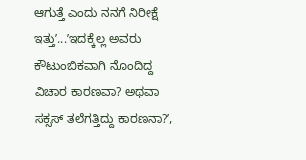ಆಗುತ್ತೆ ಎಂದು ನನಗೆ ನಿರೀಕ್ಷೆ ಇತ್ತುʼ...ʼಇದಕ್ಕೆಲ್ಲ ಅವರು ಕೌಟುಂಬಿಕವಾಗಿ ನೊಂದಿದ್ದ ವಿಚಾರ ಕಾರಣವಾ? ಅಥವಾ ಸಕ್ಸಸ್ ತಲೆಗತ್ತಿದ್ದು ಕಾರಣನಾ?ʼ,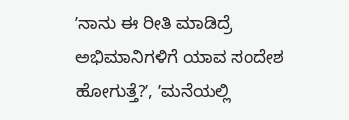ʼನಾನು ಈ ರೀತಿ ಮಾಡಿದ್ರೆ ಅಭಿಮಾನಿಗಳಿಗೆ ಯಾವ ಸಂದೇಶ ಹೋಗುತ್ತೆ?ʼ, ʼಮನೆಯಲ್ಲಿ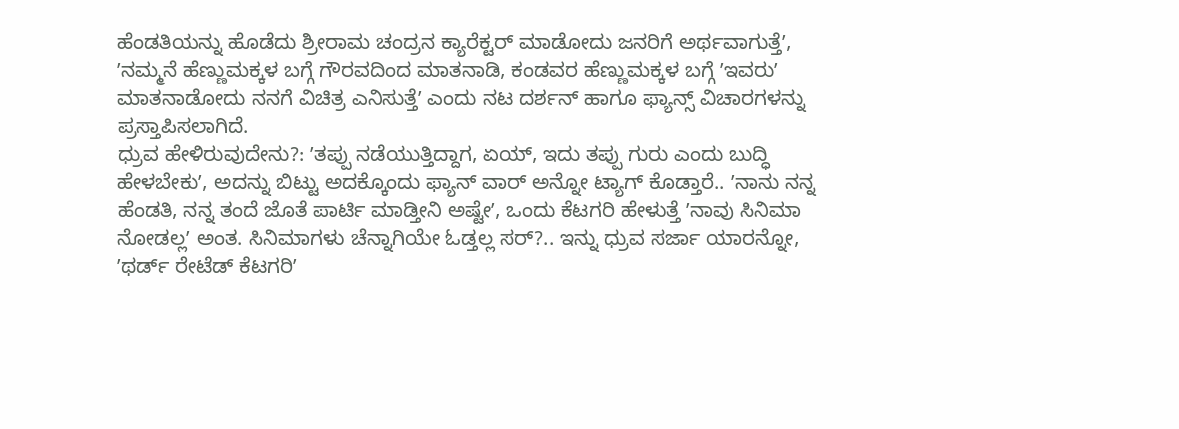ಹೆಂಡತಿಯನ್ನು ಹೊಡೆದು ಶ್ರೀರಾಮ ಚಂದ್ರನ ಕ್ಯಾರೆಕ್ಟರ್ ಮಾಡೋದು ಜನರಿಗೆ ಅರ್ಥವಾಗುತ್ತೆʼ, ʼನಮ್ಮನೆ ಹೆಣ್ಣುಮಕ್ಕಳ ಬಗ್ಗೆ ಗೌರವದಿಂದ ಮಾತನಾಡಿ, ಕಂಡವರ ಹೆಣ್ಣುಮಕ್ಕಳ ಬಗ್ಗೆ ʼಇವರುʼ ಮಾತನಾಡೋದು ನನಗೆ ವಿಚಿತ್ರ ಎನಿಸುತ್ತೆʼ ಎಂದು ನಟ ದರ್ಶನ್ ಹಾಗೂ ಫ್ಯಾನ್ಸ್ ವಿಚಾರಗಳನ್ನು ಪ್ರಸ್ತಾಪಿಸಲಾಗಿದೆ.
ಧ್ರುವ ಹೇಳಿರುವುದೇನು?: ʼತಪ್ಪು ನಡೆಯುತ್ತಿದ್ದಾಗ, ಏಯ್, ಇದು ತಪ್ಪು ಗುರು ಎಂದು ಬುದ್ಧಿ ಹೇಳಬೇಕುʼ, ಅದನ್ನು ಬಿಟ್ಟು ಅದಕ್ಕೊಂದು ಫ್ಯಾನ್ ವಾರ್ ಅನ್ನೋ ಟ್ಯಾಗ್ ಕೊಡ್ತಾರೆ.. ʼನಾನು ನನ್ನ ಹೆಂಡತಿ, ನನ್ನ ತಂದೆ ಜೊತೆ ಪಾರ್ಟಿ ಮಾಡ್ತೀನಿ ಅಷ್ಟೇʼ, ಒಂದು ಕೆಟಗರಿ ಹೇಳುತ್ತೆ ʼನಾವು ಸಿನಿಮಾ ನೋಡಲ್ಲʼ ಅಂತ. ಸಿನಿಮಾಗಳು ಚೆನ್ನಾಗಿಯೇ ಓಡ್ತಲ್ಲ ಸರ್?.. ಇನ್ನು ಧ್ರುವ ಸರ್ಜಾ ಯಾರನ್ನೋ, ʼಥರ್ಡ್ ರೇಟೆಡ್ ಕೆಟಗರಿʼ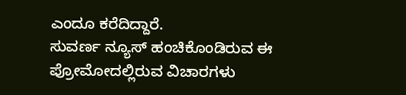ಎಂದೂ ಕರೆದಿದ್ದಾರೆ.
ಸುವರ್ಣ ನ್ಯೂಸ್ ಹಂಚಿಕೊಂಡಿರುವ ಈ ಪ್ರೋಮೋದಲ್ಲಿರುವ ವಿಚಾರಗಳು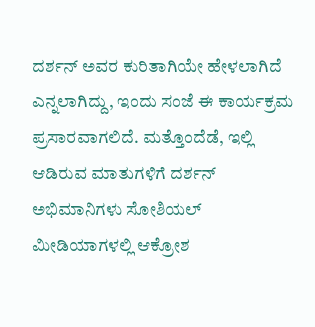ದರ್ಶನ್ ಅವರ ಕುರಿತಾಗಿಯೇ ಹೇಳಲಾಗಿದೆ ಎನ್ನಲಾಗಿದ್ದು, ಇಂದು ಸಂಜೆ ಈ ಕಾರ್ಯಕ್ರಮ ಪ್ರಸಾರವಾಗಲಿದೆ. ಮತ್ತೊಂದೆಡೆ, ಇಲ್ಲಿ ಆಡಿರುವ ಮಾತುಗಳಿಗೆ ದರ್ಶನ್ ಅಭಿಮಾನಿಗಳು ಸೋಶಿಯಲ್ ಮೀಡಿಯಾಗಳಲ್ಲಿ ಆಕ್ರೋಶ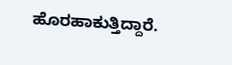ಹೊರಹಾಕುತ್ತಿದ್ದಾರೆ.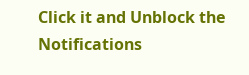Click it and Unblock the Notifications